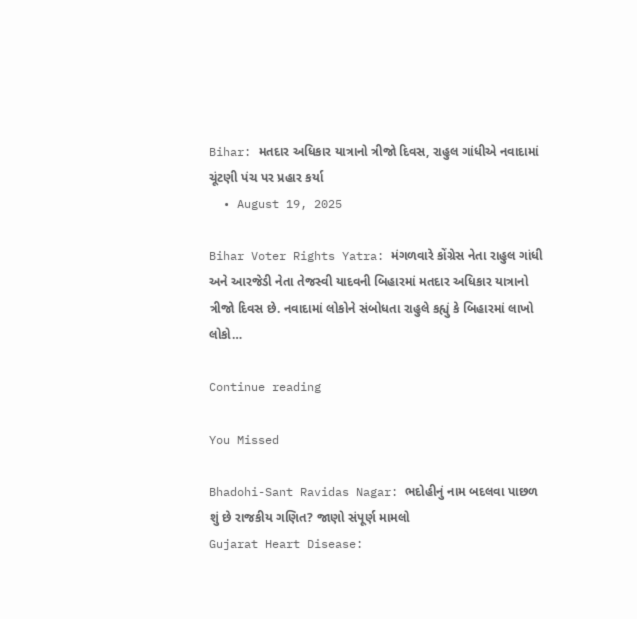Bihar: મતદાર અધિકાર યાત્રાનો ત્રીજો દિવસ, રાહુલ ગાંધીએ નવાદામાં ચૂંટણી પંચ પર પ્રહાર કર્યા
  • August 19, 2025

Bihar Voter Rights Yatra: મંગળવારે કોંગ્રેસ નેતા રાહુલ ગાંધી અને આરજેડી નેતા તેજસ્વી યાદવની બિહારમાં મતદાર અધિકાર યાત્રાનો ત્રીજો દિવસ છે. નવાદામાં લોકોને સંબોધતા રાહુલે કહ્યું કે બિહારમાં લાખો લોકો…

Continue reading

You Missed

Bhadohi-Sant Ravidas Nagar: ભદોહીનું નામ બદલવા પાછળ શું છે રાજકીય ગણિત? જાણો સંપૂર્ણ મામલો
Gujarat Heart Disease: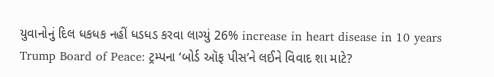યુવાનોનું દિલ ધકધક નહીં ધડધડ કરવા લાગ્યું 26% increase in heart disease in 10 years
Trump Board of Peace: ટ્રમ્પના ‘બોર્ડ ઑફ પીસ’ને લઈને વિવાદ શા માટે?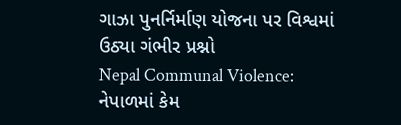ગાઝા પુનર્નિર્માણ યોજના પર વિશ્વમાં ઉઠ્યા ગંભીર પ્રશ્નો
Nepal Communal Violence: નેપાળમાં કેમ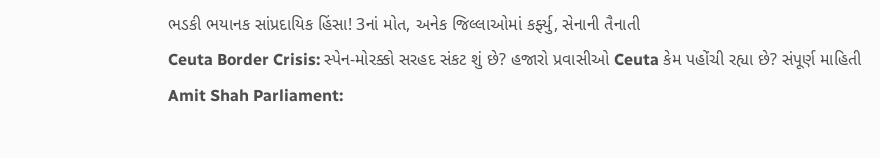ભડકી ભયાનક સાંપ્રદાયિક હિંસા! 3નાં મોત, અનેક જિલ્લાઓમાં કર્ફ્યુ, સેનાની તૈનાતી
Ceuta Border Crisis: સ્પેન-મોરક્કો સરહદ સંકટ શું છે? હજારો પ્રવાસીઓ Ceuta કેમ પહોંચી રહ્યા છે? સંપૂર્ણ માહિતી
Amit Shah Parliament: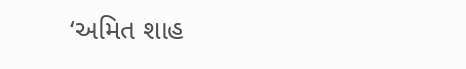‘અમિત શાહ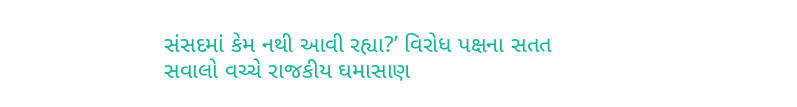સંસદમાં કેમ નથી આવી રહ્યા?’ વિરોધ પક્ષના સતત સવાલો વચ્ચે રાજકીય ઘમાસાણ